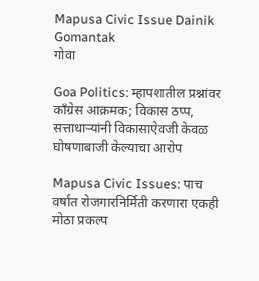Mapusa Civic Issue Dainik Gomantak
गोवा

Goa Politics: म्हापशातील प्रश्नांवर काँग्रेस आक्रमक; विकास ठप्प, सत्ताधाऱ्यांनी विकासाऐवजी केवळ घोषणाबाजी केल्याचा आरोप

Mapusa Civic Issues: पाच वर्षांत रोजगारनिर्मिती करणारा एकही मोठा प्रकल्प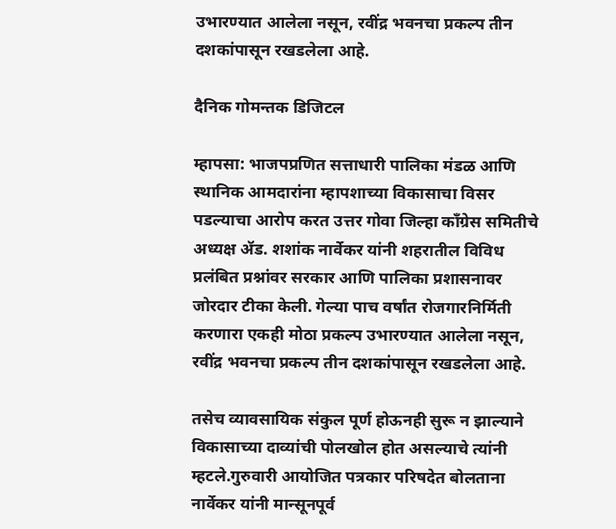उभारण्यात आलेला नसून, रवींद्र भवनचा प्रकल्प तीन दशकांपासून रखडलेला आहे.

दैनिक गोमन्तक डिजिटल

म्हापसा: भाजपप्रणित सत्ताधारी पालिका मंडळ आणि स्थानिक आमदारांना म्हापशाच्या विकासाचा विसर पडल्याचा आरोप करत उत्तर गोवा जिल्हा काँग्रेस समितीचे अध्यक्ष ॲड. शशांक नार्वेकर यांनी शहरातील विविध प्रलंबित प्रश्नांवर सरकार आणि पालिका प्रशासनावर जोरदार टीका केली. गेल्या पाच वर्षांत रोजगारनिर्मिती करणारा एकही मोठा प्रकल्प उभारण्यात आलेला नसून, रवींद्र भवनचा प्रकल्प तीन दशकांपासून रखडलेला आहे.

तसेच व्यावसायिक संकुल पूर्ण होऊनही सुरू न झाल्याने विकासाच्या दाव्यांची पोलखोल होत असल्याचे त्यांनी म्हटले.गुरुवारी आयोजित पत्रकार परिषदेत बोलताना नार्वेकर यांनी मान्सूनपूर्व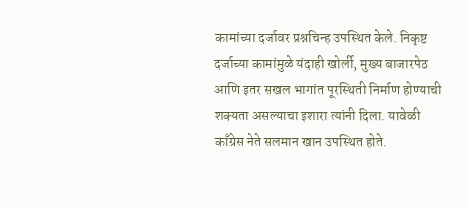कामांच्या दर्जावर प्रश्नचिन्ह उपस्थित केले. निकृष्ट दर्जाच्या कामांमुळे यंदाही खोर्ली, मुख्य बाजारपेठ आणि इतर सखल भागांत पूरस्थिती निर्माण होण्याची शक्यता असल्याचा इशारा त्यांनी दिला. यावेळी काँग्रेस नेते सलमान खान उपस्थित होते.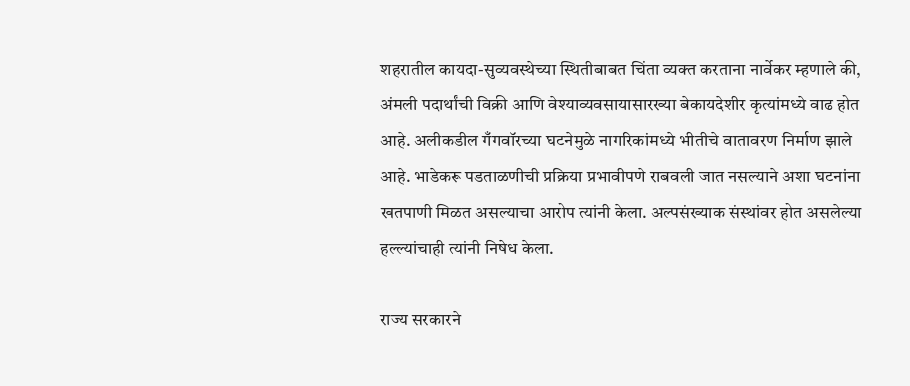शहरातील कायदा-सुव्यवस्थेच्या स्थितीबाबत चिंता व्यक्त करताना नार्वेकर म्हणाले की, अंमली पदार्थांची विक्री आणि वेश्याव्यवसायासारख्या बेकायदेशीर कृत्यांमध्ये वाढ होत आहे. अलीकडील गँगवॉरच्या घटनेमुळे नागरिकांमध्ये भीतीचे वातावरण निर्माण झाले आहे. भाडेकरू पडताळणीची प्रक्रिया प्रभावीपणे राबवली जात नसल्याने अशा घटनांना खतपाणी मिळत असल्याचा आरोप त्यांनी केला. अल्पसंख्याक संस्थांवर होत असलेल्या हल्ल्यांचाही त्यांनी निषेध केला.

राज्य सरकारने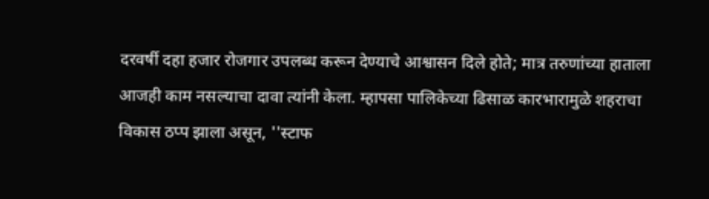दरवर्षी दहा हजार रोजगार उपलब्ध करून देण्याचे आश्वासन दिले होते; मात्र तरुणांच्या हाताला आजही काम नसल्याचा दावा त्यांनी केला. म्हापसा पालिकेच्या ढिसाळ कारभारामुळे शहराचा विकास ठप्प झाला असून, ''स्टाफ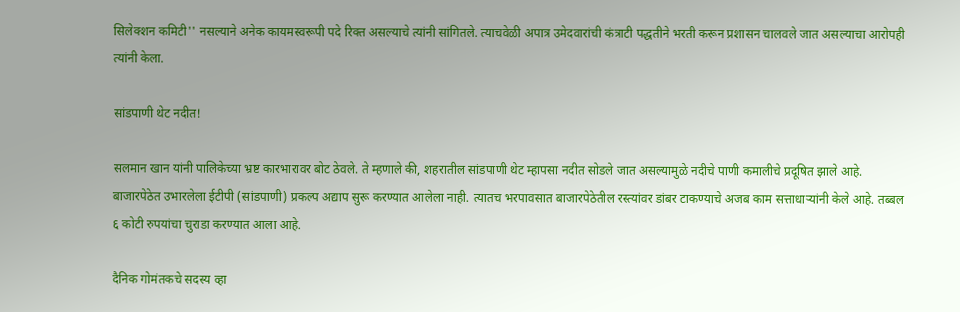सिलेक्शन कमिटी'' नसल्याने अनेक कायमस्वरूपी पदे रिक्त असल्याचे त्यांनी सांगितले. त्याचवेळी अपात्र उमेदवारांची कंत्राटी पद्धतीने भरती करून प्रशासन चालवले जात असल्याचा आरोपही त्यांनी केला.

सांडपाणी थेट नदीत!

सलमान खान यांनी पालिकेच्या भ्रष्ट कारभारावर बोट ठेवले. ते म्हणाले की, शहरातील सांडपाणी थेट म्हापसा नदीत सोडले जात असल्यामुळे नदीचे पाणी कमालीचे प्रदूषित झाले आहे. बाजारपेठेत उभारलेला ईटीपी (सांडपाणी) प्रकल्प अद्याप सुरू करण्यात आलेला नाही. त्यातच भरपावसात बाजारपेठेतील रस्त्यांवर डांबर टाकण्याचे अजब काम सत्ताधाऱ्यांनी केले आहे. तब्बल ६ कोटी रुपयांचा चुराडा करण्यात आला आहे.

दैनिक गोमंतकचे सदस्य व्हा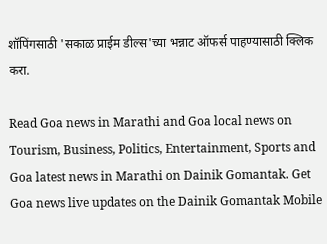शॉपिंगसाठी 'सकाळ प्राईम डील्स'च्या भन्नाट ऑफर्स पाहण्यासाठी क्लिक करा.

Read Goa news in Marathi and Goa local news on Tourism, Business, Politics, Entertainment, Sports and Goa latest news in Marathi on Dainik Gomantak. Get Goa news live updates on the Dainik Gomantak Mobile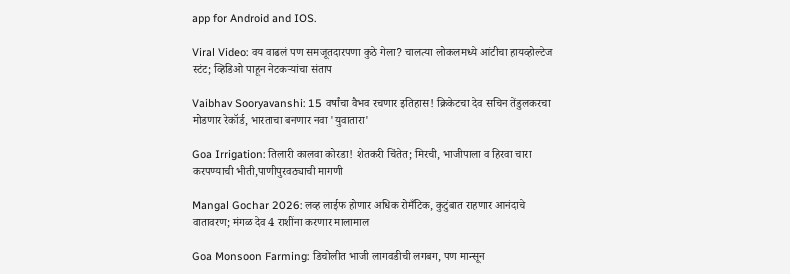app for Android and IOS.

Viral Video: वय वाढलं पण समजूतदारपणा कुठे गेला? चालत्या लोकलमध्ये आंटीचा हायव्होल्टेज स्टंट; व्हिडिओ पाहून नेटकऱ्यांचा संताप

Vaibhav Sooryavanshi: 15 वर्षांचा वैभव रचणार इतिहास! क्रिकेटचा देव सचिन तेंडुलकरचा मोडणार रेकॉर्ड, भारताचा बनणार नवा 'युवातारा'

Goa Irrigation: तिलारी कालवा कोरडा! शेतकरी चिंतेत; मिरची, भाजीपाला व हिरवा चारा करपण्याची भीती,पाणीपुरवठ्याची मागणी

Mangal Gochar 2026: लव्ह लाईफ होणार अधिक रोमँटिक, कुटुंबात राहणार आनंदाचे वातावरण; मंगळ देव 4 राशींना करणार मालामाल

Goa Monsoon Farming: डिचोलीत भाजी लागवडीची लगबग, पण मान्सून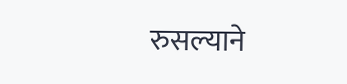रुसल्याने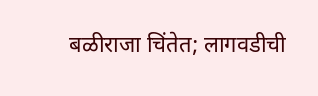बळीराजा चिंतेत; लागवडीची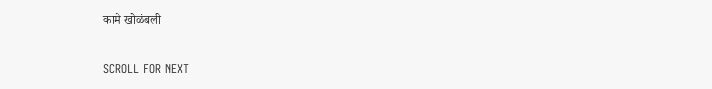कामे खोळंबली

SCROLL FOR NEXT